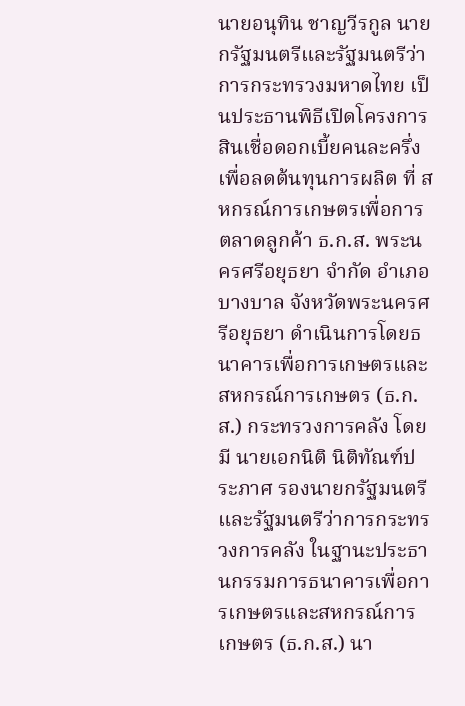นายอนุทิน ชาญวีรกูล นายกรัฐมนตรีและรัฐมนตรีว่าการกระทรวงมหาดไทย เป็นประธานพิธีเปิดโครงการสินเชื่อดอกเบี้ยคนละครึ่ง เพื่อลดต้นทุนการผลิต ที่ สหกรณ์การเกษตรเพื่อการตลาดลูกค้า ธ.ก.ส. พระนครศรีอยุธยา จำกัด อำเภอบางบาล จังหวัดพระนครศรีอยุธยา ดำเนินการโดยธนาคารเพื่อการเกษตรและสหกรณ์การเกษตร (ธ.ก.ส.) กระทรวงการคลัง โดยมี นายเอกนิติ นิติทัณฑ์ประภาศ รองนายกรัฐมนตรีและรัฐมนตรีว่าการกระทรวงการคลัง ในฐานะประธานกรรมการธนาคารเพื่อการเกษตรและสหกรณ์การเกษตร (ธ.ก.ส.) นา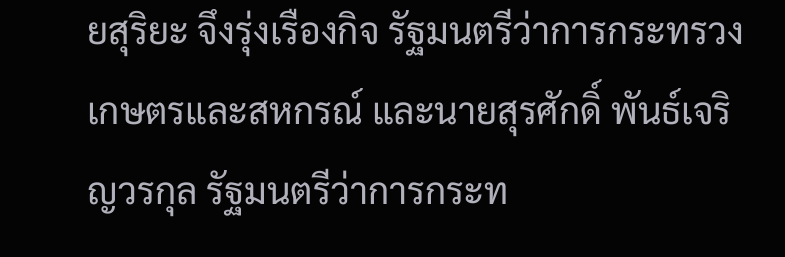ยสุริยะ จึงรุ่งเรืองกิจ รัฐมนตรีว่าการกระทรวงเกษตรและสหกรณ์ และนายสุรศักดิ์ พันธ์เจริญวรกุล รัฐมนตรีว่าการกระท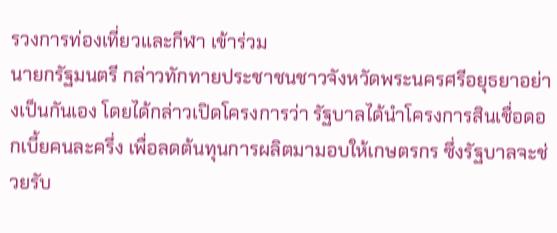รวงการท่องเที่ยวและกีฬา เข้าร่วม
นายกรัฐมนตรี กล่าวทักทายประชาชนชาวจังหวัดพระนครศรีอยุธยาอย่างเป็นกันเอง โดยได้กล่าวเปิดโครงการว่า รัฐบาลได้นำโครงการสินเชื่อดอกเบี้ยคนละครึ่ง เพื่อลดต้นทุนการผลิตมามอบให้เกษตรกร ซึ่งรัฐบาลจะช่วยรับ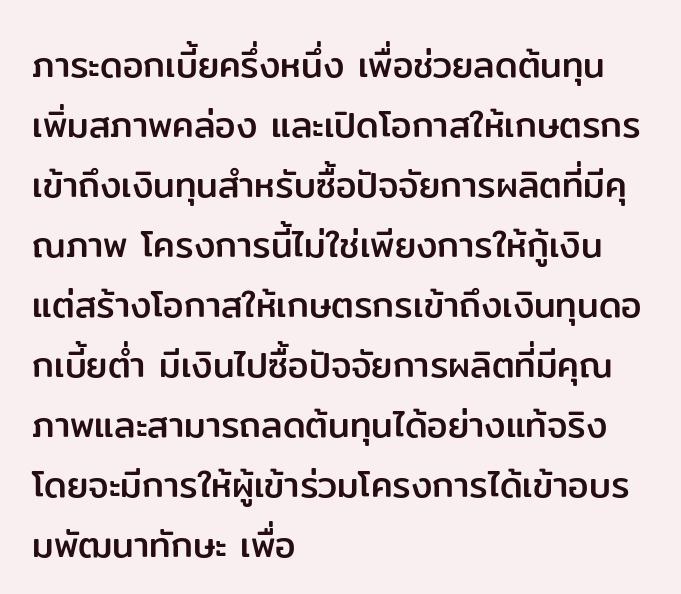ภาระดอกเบี้ยครึ่งหนึ่ง เพื่อช่วยลดต้นทุน เพิ่มสภาพคล่อง และเปิดโอกาสให้เกษตรกรเข้าถึงเงินทุนสำหรับซื้อปัจจัยการผลิตที่มีคุณภาพ โครงการนี้ไม่ใช่เพียงการให้กู้เงิน แต่สร้างโอกาสให้เกษตรกรเข้าถึงเงินทุนดอกเบี้ยต่ำ มีเงินไปซื้อปัจจัยการผลิตที่มีคุณภาพและสามารถลดต้นทุนได้อย่างแท้จริง โดยจะมีการให้ผู้เข้าร่วมโครงการได้เข้าอบรมพัฒนาทักษะ เพื่อ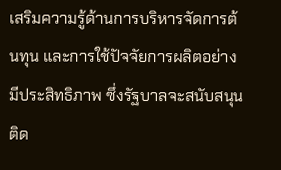เสริมความรู้ด้านการบริหารจัดการต้นทุน และการใช้ปัจจัยการผลิตอย่างมีประสิทธิภาพ ซึ่งรัฐบาลจะสนับสนุน ติด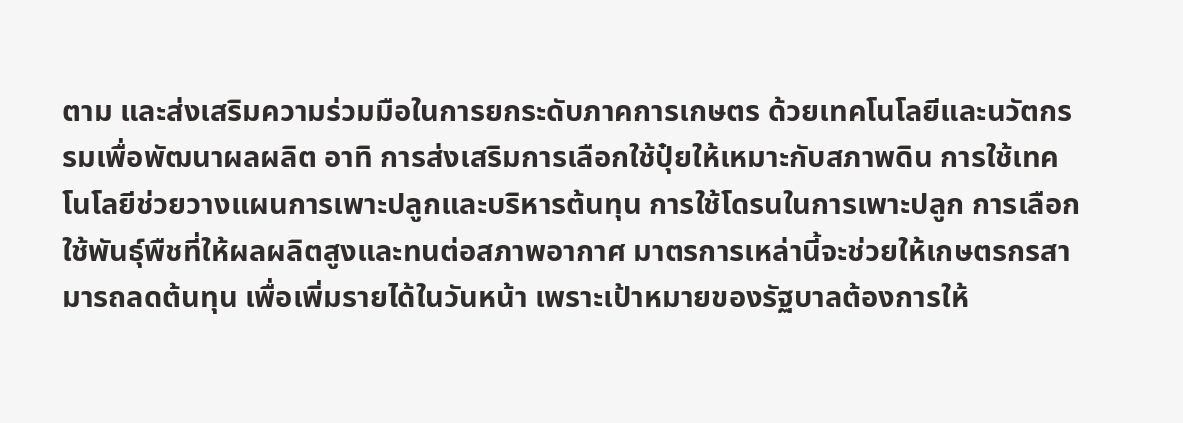ตาม และส่งเสริมความร่วมมือในการยกระดับภาคการเกษตร ด้วยเทคโนโลยีและนวัตกรรมเพื่อพัฒนาผลผลิต อาทิ การส่งเสริมการเลือกใช้ปุ๋ยให้เหมาะกับสภาพดิน การใช้เทคโนโลยีช่วยวางแผนการเพาะปลูกและบริหารต้นทุน การใช้โดรนในการเพาะปลูก การเลือกใช้พันธุ์พืชที่ให้ผลผลิตสูงและทนต่อสภาพอากาศ มาตรการเหล่านี้จะช่วยให้เกษตรกรสามารถลดต้นทุน เพื่อเพิ่มรายได้ในวันหน้า เพราะเป้าหมายของรัฐบาลต้องการให้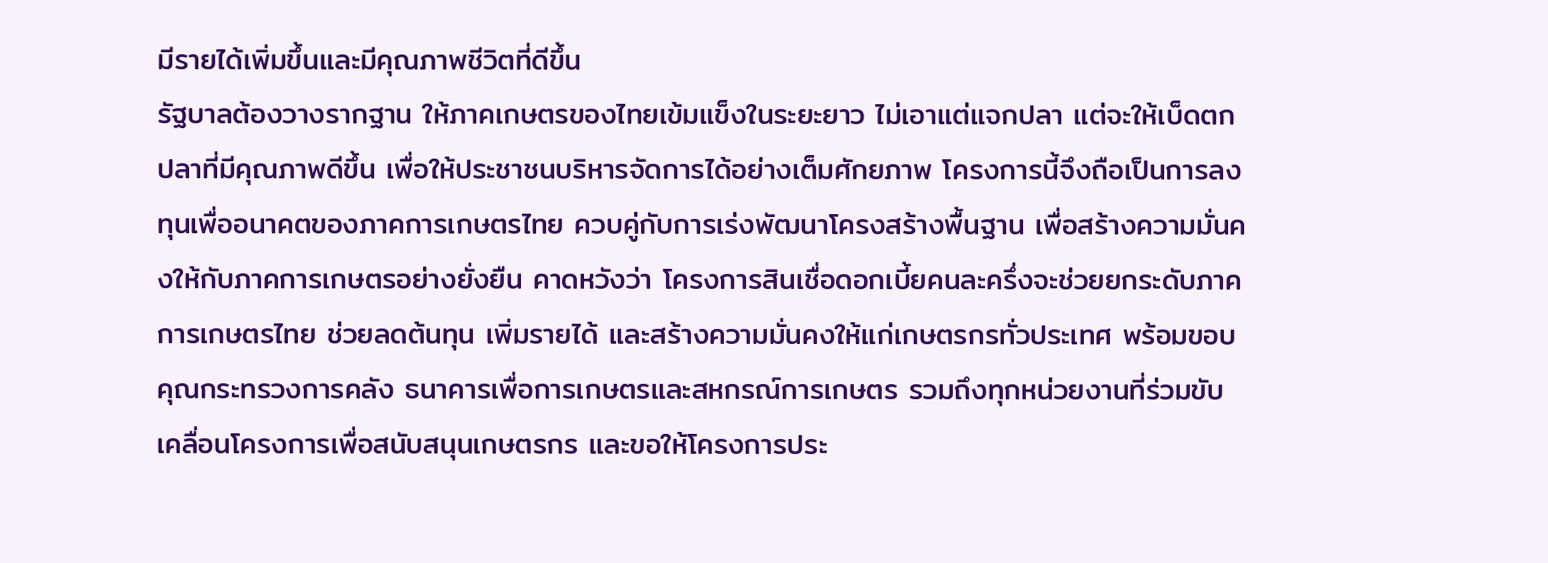มีรายได้เพิ่มขึ้นและมีคุณภาพชีวิตที่ดีขึ้น
รัฐบาลต้องวางรากฐาน ให้ภาคเกษตรของไทยเข้มแข็งในระยะยาว ไม่เอาแต่แจกปลา แต่จะให้เบ็ดตกปลาที่มีคุณภาพดีขึ้น เพื่อให้ประชาชนบริหารจัดการได้อย่างเต็มศักยภาพ โครงการนี้จึงถือเป็นการลงทุนเพื่ออนาคตของภาคการเกษตรไทย ควบคู่กับการเร่งพัฒนาโครงสร้างพื้นฐาน เพื่อสร้างความมั่นคงให้กับภาคการเกษตรอย่างยั่งยืน คาดหวังว่า โครงการสินเชื่อดอกเบี้ยคนละครึ่งจะช่วยยกระดับภาคการเกษตรไทย ช่วยลดต้นทุน เพิ่มรายได้ และสร้างความมั่นคงให้แก่เกษตรกรทั่วประเทศ พร้อมขอบคุณกระทรวงการคลัง ธนาคารเพื่อการเกษตรและสหกรณ์การเกษตร รวมถึงทุกหน่วยงานที่ร่วมขับเคลื่อนโครงการเพื่อสนับสนุนเกษตรกร และขอให้โครงการประ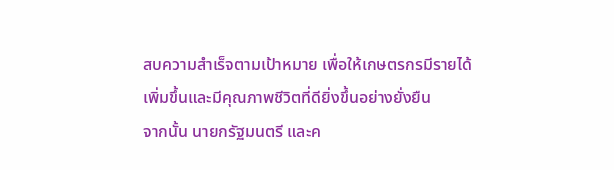สบความสำเร็จตามเป้าหมาย เพื่อให้เกษตรกรมีรายได้เพิ่มขึ้นและมีคุณภาพชีวิตที่ดียิ่งขึ้นอย่างยั่งยืน
จากนั้น นายกรัฐมนตรี และค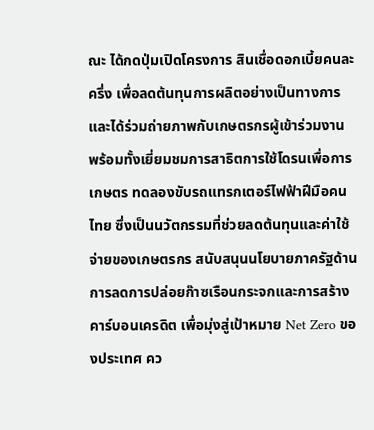ณะ ได้กดปุ่มเปิดโครงการ สินเชื่อดอกเบี้ยคนละครึ่ง เพื่อลดต้นทุนการผลิตอย่างเป็นทางการ และได้ร่วมถ่ายภาพกับเกษตรกรผู้เข้าร่วมงาน พร้อมทั้งเยี่ยมชมการสาธิตการใช้โดรนเพื่อการเกษตร ทดลองขับรถแทรกเตอร์ไฟฟ้าฝีมือคนไทย ซึ่งเป็นนวัตกรรมที่ช่วยลดต้นทุนและค่าใช้จ่ายของเกษตรกร สนับสนุนนโยบายภาครัฐด้านการลดการปล่อยก๊าซเรือนกระจกและการสร้างคาร์บอนเครดิต เพื่อมุ่งสู่เป้าหมาย Net Zero ของประเทศ คว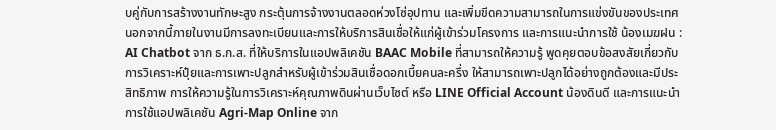บคู่กับการสร้างงานทักษะสูง กระตุ้นการจ้างงานตลอดห่วงโซ่อุปทาน และเพิ่มขีดความสามารถในการแข่งขันของประเทศ
นอกจากนี้ภายในงานมีการลงทะเบียนและการให้บริการสินเชื่อให้แก่ผู้เข้าร่วมโครงการ และการแนะนำการใช้ น้องเมฆฝน : AI Chatbot จาก ธ.ก.ส. ที่ให้บริการในแอปพลิเคชัน BAAC Mobile ที่สามารถให้ความรู้ พูดคุยตอบข้อสงสัยเกี่ยวกับการวิเคราะห์ปุ๋ยและการเพาะปลูกสำหรับผู้เข้าร่วมสินเชื่อดอกเบี้ยคนละครึ่ง ให้สามารถเพาะปลูกได้อย่างถูกต้องและมีประสิทธิภาพ การให้ความรู้ในการวิเคราะห์คุณภาพดินผ่านเว็บไซต์ หรือ LINE Official Account น้องดินดี และการแนะนำการใช้แอปพลิเคชัน Agri-Map Online จาก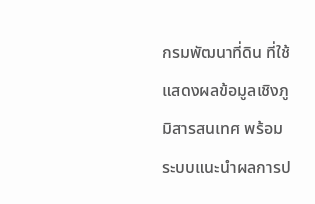กรมพัฒนาที่ดิน ที่ใช้แสดงผลข้อมูลเชิงภูมิสารสนเทศ พร้อมระบบแนะนำผลการป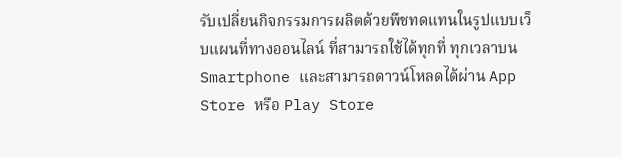รับเปลี่ยนกิจกรรมการผลิตด้วยพืชทดแทนในรูปแบบเว็บแผนที่ทางออนไลน์ ที่สามารถใช้ได้ทุกที่ ทุกเวลาบน Smartphone และสามารถดาวน์โหลดได้ผ่าน App Store หรือ Play Store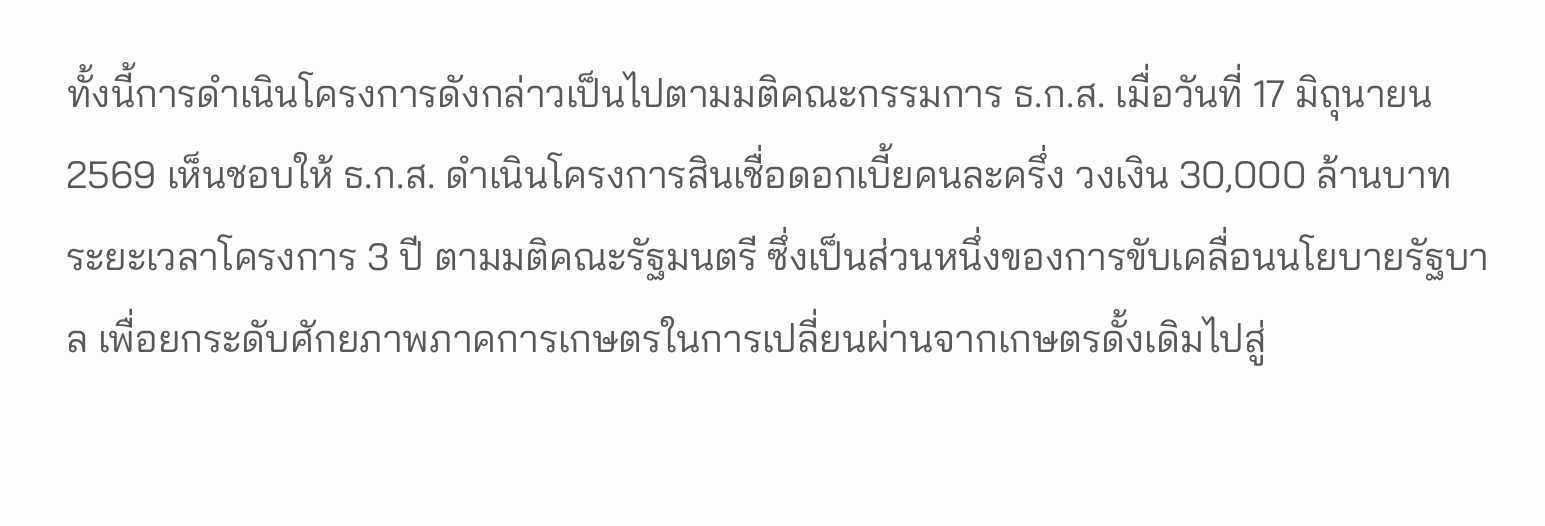ทั้งนี้การดำเนินโครงการดังกล่าวเป็นไปตามมติคณะกรรมการ ธ.ก.ส. เมื่อวันที่ 17 มิถุนายน 2569 เห็นชอบให้ ธ.ก.ส. ดำเนินโครงการสินเชื่อดอกเบี้ยคนละครึ่ง วงเงิน 30,000 ล้านบาท ระยะเวลาโครงการ 3 ปี ตามมติคณะรัฐมนตรี ซึ่งเป็นส่วนหนึ่งของการขับเคลื่อนนโยบายรัฐบาล เพื่อยกระดับศักยภาพภาคการเกษตรในการเปลี่ยนผ่านจากเกษตรดั้งเดิมไปสู่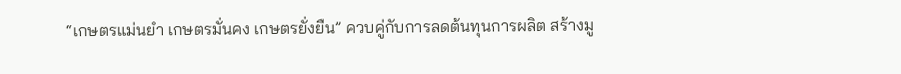“เกษตรแม่นยำ เกษตรมั่นคง เกษตรยั่งยืน” ควบคู่กับการลดต้นทุนการผลิต สร้างมู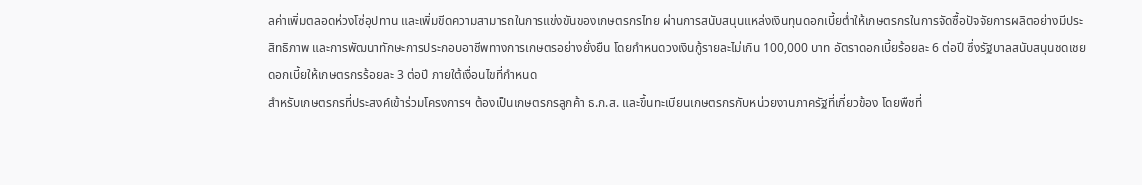ลค่าเพิ่มตลอดห่วงโซ่อุปทาน และเพิ่มขีดความสามารถในการแข่งขันของเกษตรกรไทย ผ่านการสนับสนุนแหล่งเงินทุนดอกเบี้ยต่ำให้เกษตรกรในการจัดซื้อปัจจัยการผลิตอย่างมีประสิทธิภาพ และการพัฒนาทักษะการประกอบอาชีพทางการเกษตรอย่างยั่งยืน โดยกำหนดวงเงินกู้รายละไม่เกิน 100,000 บาท อัตราดอกเบี้ยร้อยละ 6 ต่อปี ซึ่งรัฐบาลสนับสนุนชดเชยดอกเบี้ยให้เกษตรกรร้อยละ 3 ต่อปี ภายใต้เงื่อนไขที่กำหนด
สำหรับเกษตรกรที่ประสงค์เข้าร่วมโครงการฯ ต้องเป็นเกษตรกรลูกค้า ธ.ก.ส. และขึ้นทะเบียนเกษตรกรกับหน่วยงานภาครัฐที่เกี่ยวข้อง โดยพืชที่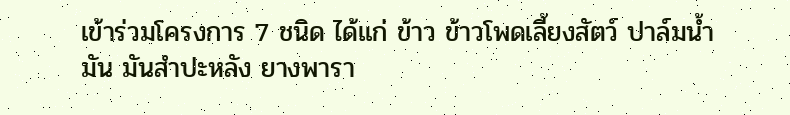เข้าร่วมโครงการ 7 ชนิด ได้แก่ ข้าว ข้าวโพดเลี้ยงสัตว์ ปาล์มน้ำมัน มันสำปะหลัง ยางพารา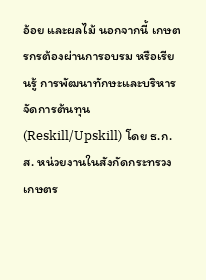อ้อย และผลไม้ นอกจากนี้ เกษตรกรต้องผ่านการอบรม หรือเรียนรู้ การพัฒนาทักษะและบริหารจัดการต้นทุน (Reskill/Upskill) โดย ธ.ก.ส. หน่วยงานในสังกัดกระทรวงเกษตร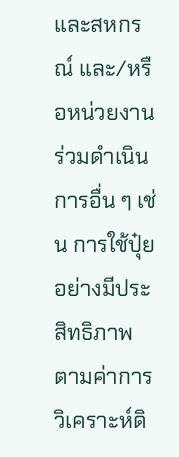และสหกรณ์ และ/หรือหน่วยงานร่วมดำเนินการอื่น ๆ เช่น การใช้ปุ๋ยอย่างมีประสิทธิภาพตามค่าการวิเคราะห์ดิ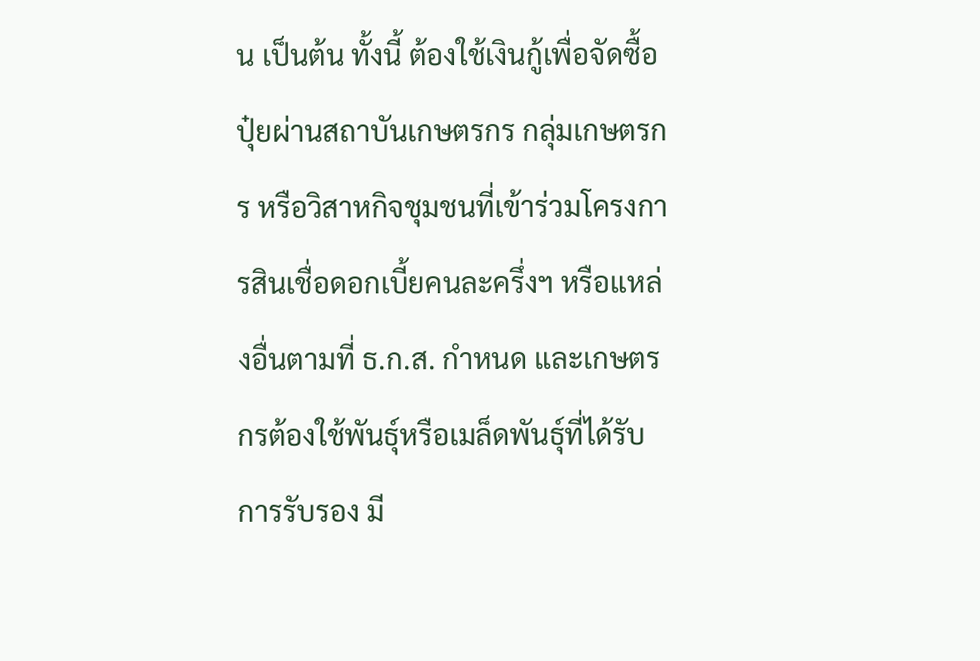น เป็นต้น ทั้งนี้ ต้องใช้เงินกู้เพื่อจัดซื้อปุ๋ยผ่านสถาบันเกษตรกร กลุ่มเกษตรกร หรือวิสาหกิจชุมชนที่เข้าร่วมโครงการสินเชื่อดอกเบี้ยคนละครึ่งฯ หรือแหล่งอื่นตามที่ ธ.ก.ส. กำหนด และเกษตรกรต้องใช้พันธุ์หรือเมล็ดพันธุ์ที่ได้รับการรับรอง มี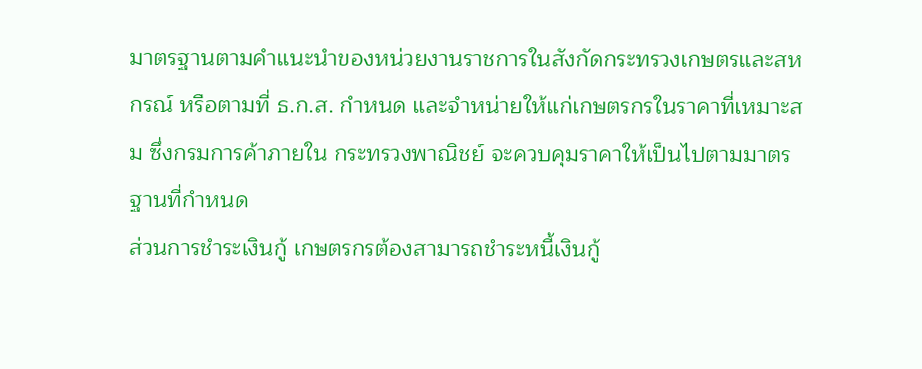มาตรฐานตามคำแนะนำของหน่วยงานราชการในสังกัดกระทรวงเกษตรและสหกรณ์ หรือตามที่ ธ.ก.ส. กำหนด และจำหน่ายให้แก่เกษตรกรในราคาที่เหมาะสม ซึ่งกรมการค้าภายใน กระทรวงพาณิชย์ จะควบคุมราคาให้เป็นไปตามมาตรฐานที่กำหนด
ส่วนการชำระเงินกู้ เกษตรกรต้องสามารถชำระหนี้เงินกู้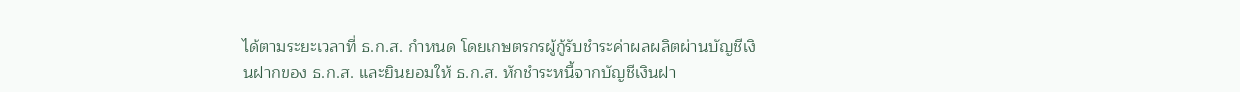ได้ตามระยะเวลาที่ ธ.ก.ส. กำหนด โดยเกษตรกรผู้กู้รับชำระค่าผลผลิตผ่านบัญชีเงินฝากของ ธ.ก.ส. และยินยอมให้ ธ.ก.ส. หักชำระหนี้จากบัญชีเงินฝา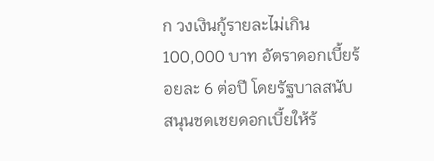ก วงเงินกู้รายละไม่เกิน 100,000 บาท อัตราดอกเบี้ยร้อยละ 6 ต่อปี โดยรัฐบาลสนับสนุนชดเชยดอกเบี้ยให้ร้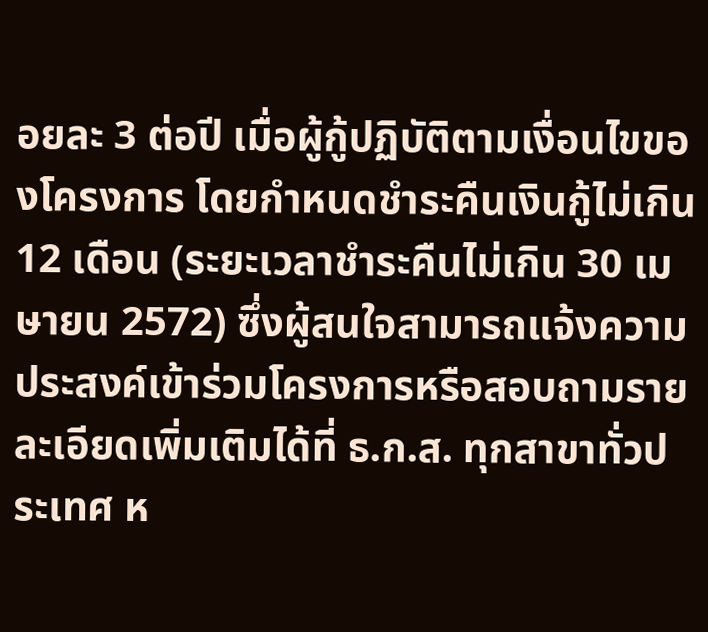อยละ 3 ต่อปี เมื่อผู้กู้ปฏิบัติตามเงื่อนไขของโครงการ โดยกำหนดชำระคืนเงินกู้ไม่เกิน 12 เดือน (ระยะเวลาชำระคืนไม่เกิน 30 เมษายน 2572) ซึ่งผู้สนใจสามารถแจ้งความประสงค์เข้าร่วมโครงการหรือสอบถามรายละเอียดเพิ่มเติมได้ที่ ธ.ก.ส. ทุกสาขาทั่วประเทศ ห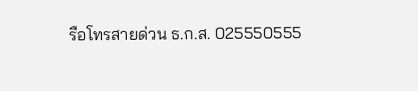รือโทรสายด่วน ธ.ก.ส. 025550555